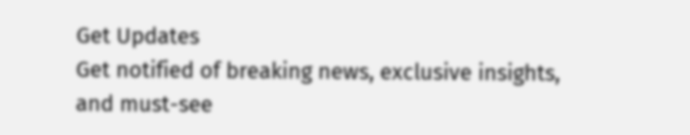Get Updates
Get notified of breaking news, exclusive insights, and must-see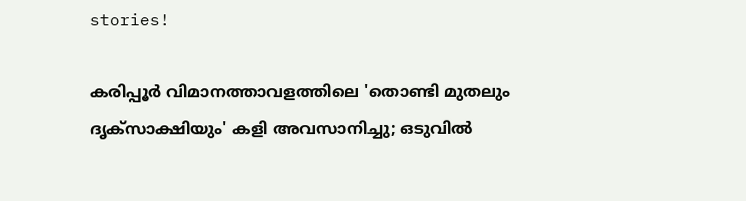stories!

കരിപ്പൂര്‍ വിമാനത്താവളത്തിലെ 'തൊണ്ടി മുതലും ദൃക്‌സാക്ഷിയും' കളി അവസാനിച്ചു; ഒടുവില്‍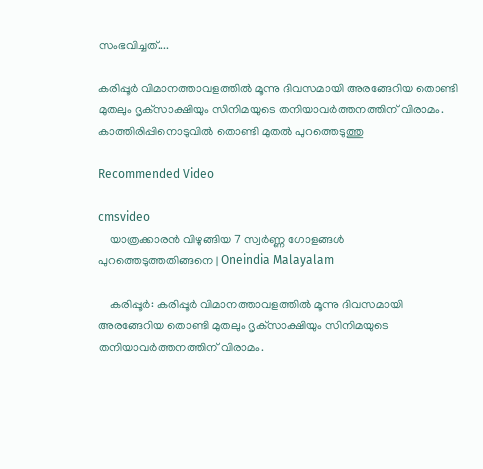സംഭവിച്ചത്....

കരിപ്പൂര്‍ വിമാനത്താവളത്തില്‍ മൂന്നു ദിവസമായി അരങ്ങേറിയ തൊണ്ടി മുതലും ദൃക്‌സാക്ഷിയും സിനിമയുടെ തനിയാവര്‍ത്തനത്തിന് വിരാമം. കാത്തിരിപ്പിനൊടുവില്‍ തൊണ്ടി മുതല്‍ പുറത്തെടുത്തു

Recommended Video

cmsvideo
    യാത്രക്കാരൻ വിഴുങ്ങിയ 7 സ്വർണ്ണ ഗോളങ്ങൾ പുറത്തെടുത്തതിങ്ങനെ | Oneindia Malayalam

    കരിപ്പൂര്‍: കരിപ്പൂര്‍ വിമാനത്താവളത്തില്‍ മൂന്നു ദിവസമായി അരങ്ങേറിയ തൊണ്ടി മുതലും ദൃക്‌സാക്ഷിയും സിനിമയുടെ തനിയാവര്‍ത്തനത്തിന് വിരാമം.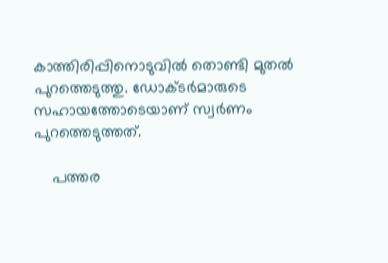കാത്തിരിപ്പിനൊടുവില്‍ തൊണ്ടി മുതല്‍ പുറത്തെടുത്തു. ഡോക്ടര്‍മാരുടെ സഹായത്തോടെയാണ് സ്വര്‍ണം പുറത്തെടുത്തത്.

    പത്തര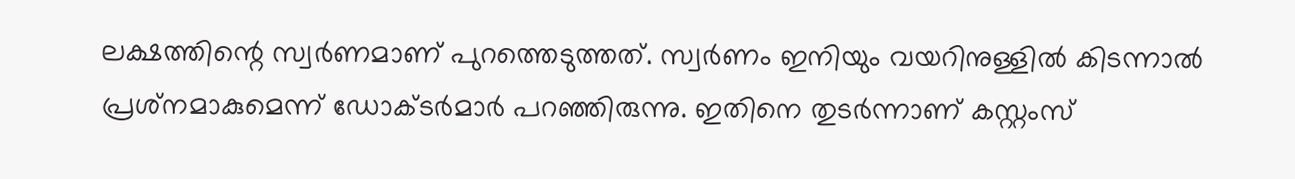ലക്ഷത്തിന്റെ സ്വര്‍ണമാണ് പുറത്തെടുത്തത്. സ്വര്‍ണം ഇനിയും വയറിനുള്ളില്‍ കിടന്നാല്‍ പ്രശ്‌നമാകുമെന്ന് ഡോക്ടര്‍മാര്‍ പറഞ്ഞിരുന്നു. ഇതിനെ തുടര്‍ന്നാണ് കസ്റ്റംസ്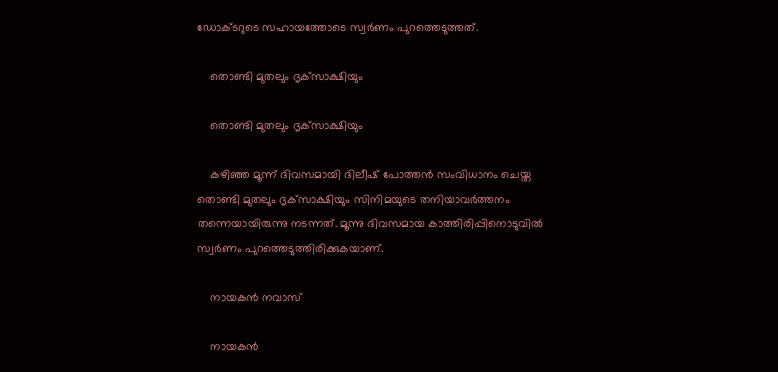ഡോക്ടറുടെ സഹായത്തോടെ സ്വര്‍ണം പുറത്തെടുത്തത്.

    തൊണ്ടി മുതലും ദൃക്‌സാക്ഷിയും

    തൊണ്ടി മുതലും ദൃക്‌സാക്ഷിയും

    കഴിഞ്ഞ മൂന്ന് ദിവസമായി ദിലീഷ് പോത്തന്‍ സംവിധാനം ചെയ്ത തൊണ്ടി മുതലും ദൃക്‌സാക്ഷിയും സിനിമയുടെ തനിയാവര്‍ത്തനം തന്നെയായിരുന്നു നടന്നത്. മൂന്നു ദിവസമായ കാത്തിരിപ്പിനൊടുവില്‍ സ്വര്‍ണം പുറത്തെടുത്തിരിക്കുകയാണ്.

    നായകന്‍ നവാസ്

    നായകന്‍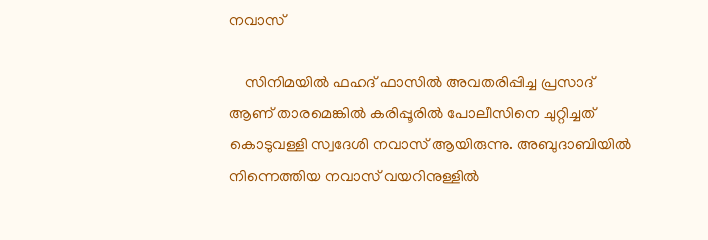നവാസ്

    സിനിമയില്‍ ഫഹദ് ഫാസില്‍ അവതരിപ്പിച്ച പ്രസാദ് ആണ് താരമെങ്കില്‍ കരിപ്പൂരില്‍ പോലീസിനെ ചുറ്റിച്ചത് കൊടുവള്ളി സ്വദേശി നവാസ് ആയിരുന്നു. അബുദാബിയില്‍ നിന്നെത്തിയ നവാസ് വയറിനുള്ളില്‍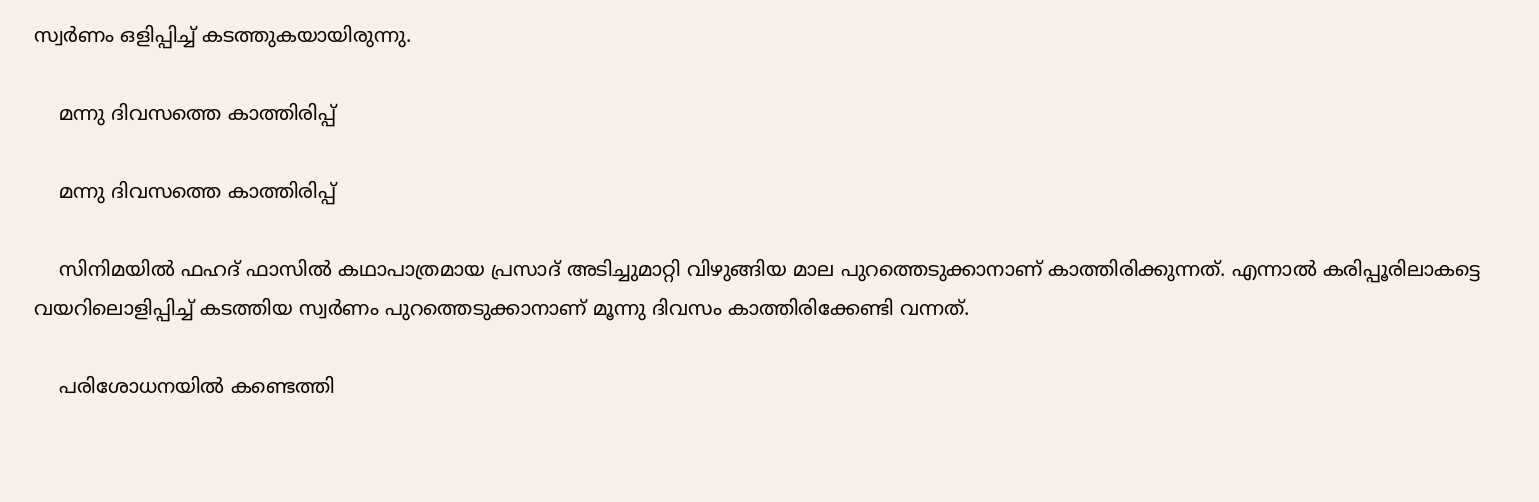സ്വര്‍ണം ഒളിപ്പിച്ച് കടത്തുകയായിരുന്നു.

    മന്നു ദിവസത്തെ കാത്തിരിപ്പ്

    മന്നു ദിവസത്തെ കാത്തിരിപ്പ്

    സിനിമയില്‍ ഫഹദ് ഫാസില്‍ കഥാപാത്രമായ പ്രസാദ് അടിച്ചുമാറ്റി വിഴുങ്ങിയ മാല പുറത്തെടുക്കാനാണ് കാത്തിരിക്കുന്നത്. എന്നാല്‍ കരിപ്പൂരിലാകട്ടെ വയറിലൊളിപ്പിച്ച് കടത്തിയ സ്വര്‍ണം പുറത്തെടുക്കാനാണ് മൂന്നു ദിവസം കാത്തിരിക്കേണ്ടി വന്നത്.

    പരിശോധനയില്‍ കണ്ടെത്തി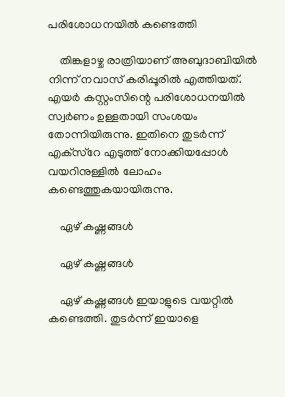പരിശോധനയില്‍ കണ്ടെത്തി

    തിങ്കളാഴ്ച രാത്രിയാണ് അബുദാബിയില്‍ നിന്ന് നവാസ് കരിപ്പൂരില്‍ എത്തിയത്. എയര്‍ കസ്റ്റംസിന്റെ പരിശോധനയില്‍ സ്വര്‍ണം ഉള്ളതായി സംശയം തോന്നിയിരുന്നു. ഇതിനെ തുടര്‍ന്ന് എക്‌സ്‌റേ എടുത്ത് നോക്കിയപ്പോള്‍ വയറിനുള്ളില്‍ ലോഹം കണ്ടെത്തുകയായിരുന്നു.

    ഏഴ് കഷ്ണങ്ങള്‍

    ഏഴ് കഷ്ണങ്ങള്‍

    ഏഴ് കഷ്ണങ്ങള്‍ ഇയാളുടെ വയറ്റില്‍ കണ്ടെത്തി. തുടര്‍ന്ന് ഇയാളെ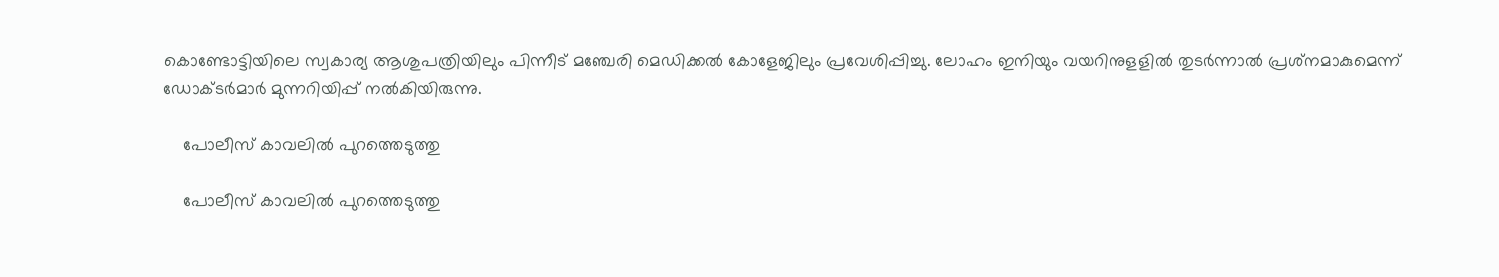കൊണ്ടോട്ടിയിലെ സ്വകാര്യ ആശുപത്രിയിലും പിന്നീട് മഞ്ചേരി മെഡിക്കല്‍ കോളേജിലും പ്രവേശിപ്പിച്ചു. ലോഹം ഇനിയും വയറിനുളളില്‍ തുടര്‍ന്നാല്‍ പ്രശ്‌നമാകുമെന്ന് ഡോക്ടര്‍മാര്‍ മുന്നറിയിപ്പ് നല്‍കിയിരുന്നു.

    പോലീസ് കാവലില്‍ പുറത്തെടുത്തു

    പോലീസ് കാവലില്‍ പുറത്തെടുത്തു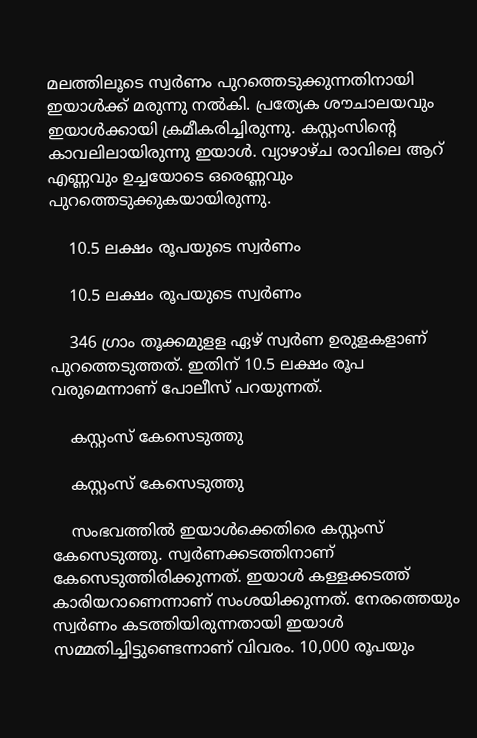മലത്തിലൂടെ സ്വര്‍ണം പുറത്തെടുക്കുന്നതിനായി ഇയാള്‍ക്ക് മരുന്നു നല്‍കി. പ്രത്യേക ശൗചാലയവും ഇയാള്‍ക്കായി ക്രമീകരിച്ചിരുന്നു. കസ്റ്റംസിന്റെ കാവലിലായിരുന്നു ഇയാള്‍. വ്യാഴാഴ്ച രാവിലെ ആറ് എണ്ണവും ഉച്ചയോടെ ഒരെണ്ണവും പുറത്തെടുക്കുകയായിരുന്നു.

    10.5 ലക്ഷം രൂപയുടെ സ്വര്‍ണം

    10.5 ലക്ഷം രൂപയുടെ സ്വര്‍ണം

    346 ഗ്രാം തൂക്കമുളള ഏഴ് സ്വര്‍ണ ഉരുളകളാണ് പുറത്തെടുത്തത്. ഇതിന് 10.5 ലക്ഷം രൂപ വരുമെന്നാണ് പോലീസ് പറയുന്നത്.

    കസ്റ്റംസ് കേസെടുത്തു

    കസ്റ്റംസ് കേസെടുത്തു

    സംഭവത്തില്‍ ഇയാള്‍ക്കെതിരെ കസ്റ്റംസ് കേസെടുത്തു. സ്വര്‍ണക്കടത്തിനാണ് കേസെടുത്തിരിക്കുന്നത്. ഇയാള്‍ കള്ളക്കടത്ത് കാരിയറാണെന്നാണ് സംശയിക്കുന്നത്. നേരത്തെയും സ്വര്‍ണം കടത്തിയിരുന്നതായി ഇയാള്‍ സമ്മതിച്ചിട്ടുണ്ടെന്നാണ് വിവരം. 10,000 രൂപയും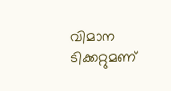വിമാന ടിക്കറ്റുമണ്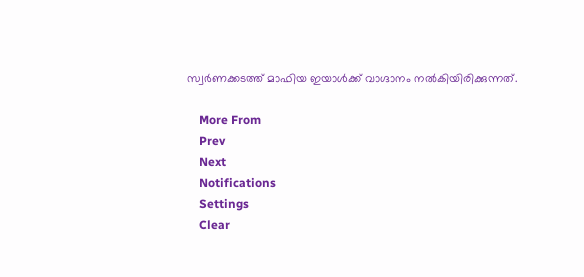സ്വര്‍ണക്കടത്ത് മാഫിയ ഇയാള്‍ക്ക് വാഗ്ദാനം നല്‍കിയിരിക്കുന്നത്.

    More From
    Prev
    Next
    Notifications
    Settings
    Clear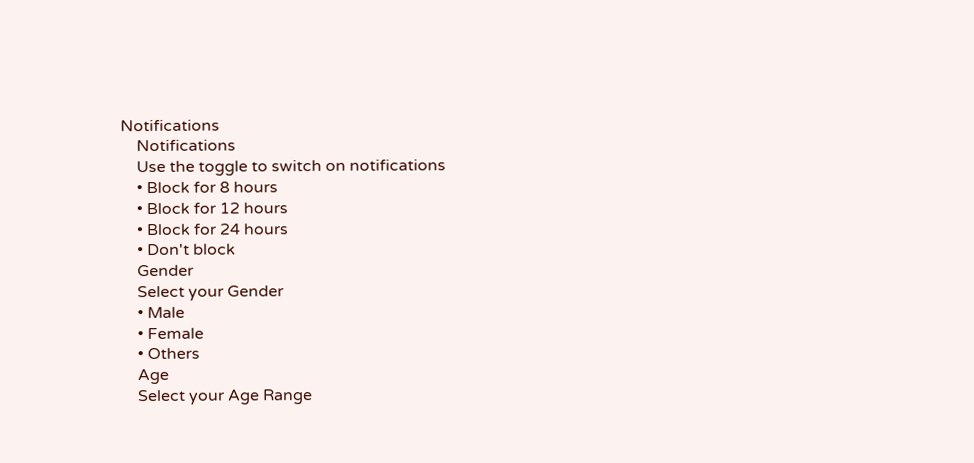Notifications
    Notifications
    Use the toggle to switch on notifications
    • Block for 8 hours
    • Block for 12 hours
    • Block for 24 hours
    • Don't block
    Gender
    Select your Gender
    • Male
    • Female
    • Others
    Age
    Select your Age Range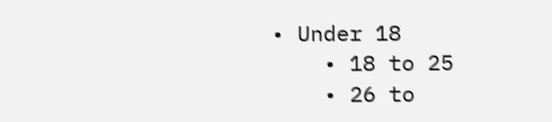• Under 18
    • 18 to 25
    • 26 to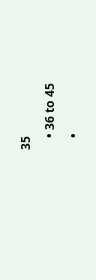35
    • 36 to 45
    •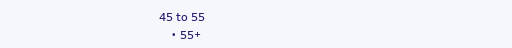45 to 55
    • 55+